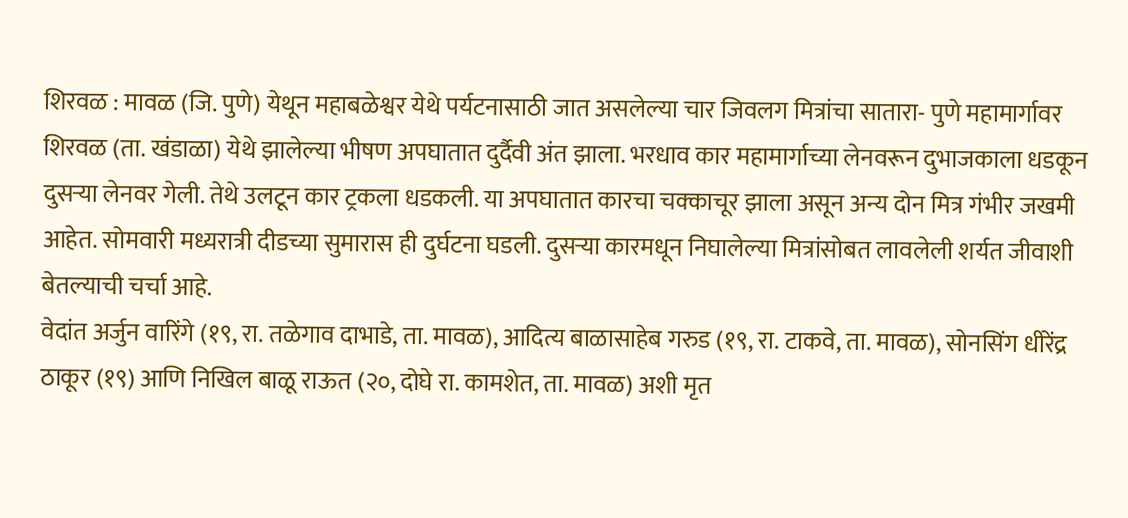शिरवळ : मावळ (जि. पुणे) येथून महाबळेश्वर येथे पर्यटनासाठी जात असलेल्या चार जिवलग मित्रांचा सातारा- पुणे महामार्गावर शिरवळ (ता. खंडाळा) येथे झालेल्या भीषण अपघातात दुर्दैवी अंत झाला. भरधाव कार महामार्गाच्या लेनवरून दुभाजकाला धडकून दुसऱ्या लेनवर गेली. तेथे उलटून कार ट्रकला धडकली. या अपघातात कारचा चक्काचूर झाला असून अन्य दोन मित्र गंभीर जखमी आहेत. सोमवारी मध्यरात्री दीडच्या सुमारास ही दुर्घटना घडली. दुसऱ्या कारमधून निघालेल्या मित्रांसोबत लावलेली शर्यत जीवाशी बेतल्याची चर्चा आहे.
वेदांत अर्जुन वारिंगे (१९, रा. तळेगाव दाभाडे, ता. मावळ), आदित्य बाळासाहेब गरुड (१९, रा. टाकवे, ता. मावळ), सोनसिंग धीरेंद्र ठाकूर (१९) आणि निखिल बाळू राऊत (२०, दोघे रा. कामशेत, ता. मावळ) अशी मृत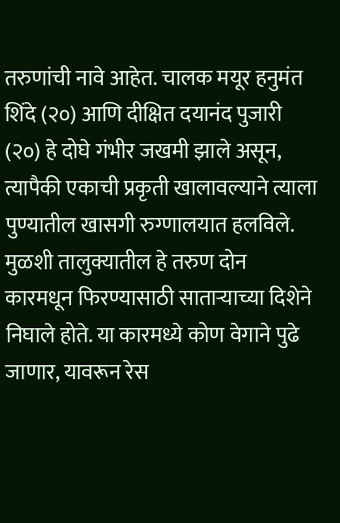तरुणांची नावे आहेत. चालक मयूर हनुमंत शिंदे (२०) आणि दीक्षित दयानंद पुजारी (२०) हे दोघे गंभीर जखमी झाले असून, त्यापैकी एकाची प्रकृती खालावल्याने त्याला पुण्यातील खासगी रुग्णालयात हलविले.
मुळशी तालुक्यातील हे तरुण दोन कारमधून फिरण्यासाठी साताऱ्याच्या दिशेने निघाले होते. या कारमध्ये कोण वेगाने पुढे जाणार, यावरून रेस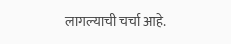लागल्याची चर्चा आहे.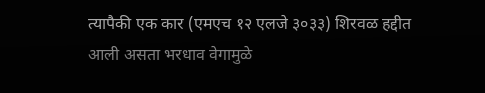त्यापैकी एक कार (एमएच १२ एलजे ३०३३) शिरवळ हद्दीत आली असता भरधाव वेगामुळे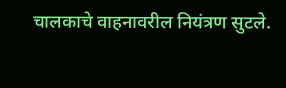चालकाचे वाहनावरील नियंत्रण सुटले.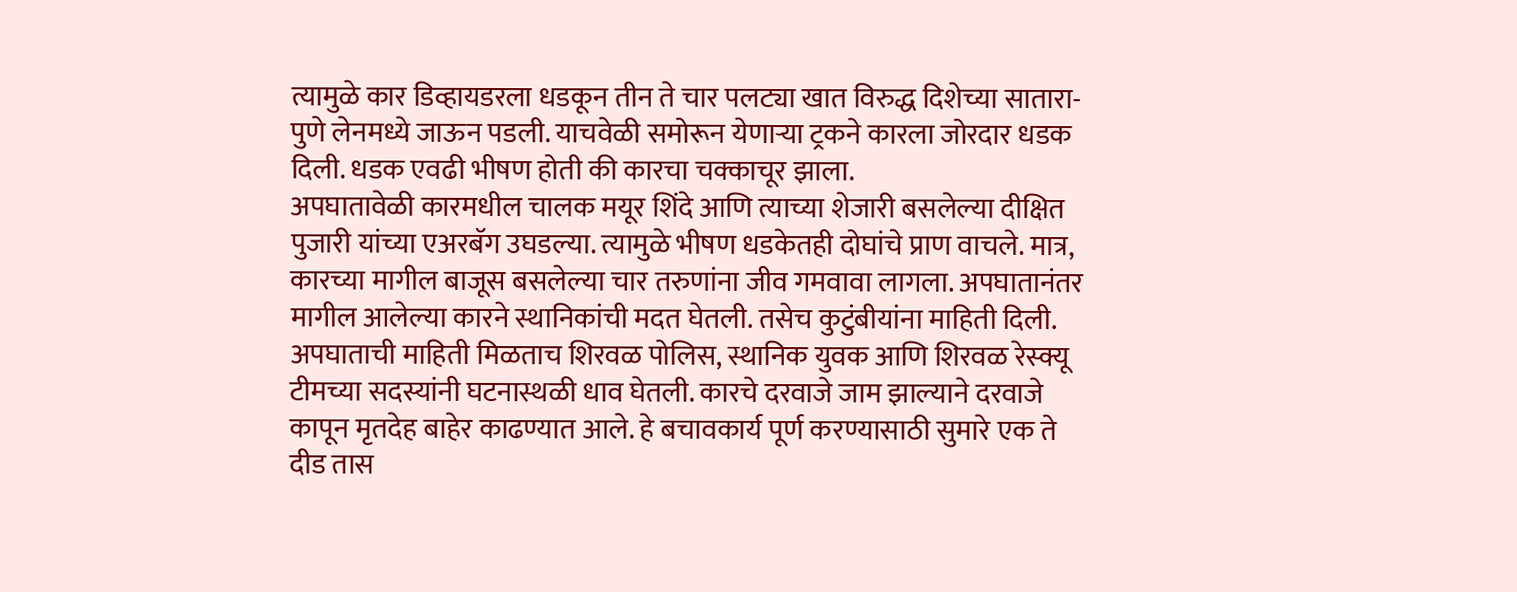त्यामुळे कार डिव्हायडरला धडकून तीन ते चार पलट्या खात विरुद्ध दिशेच्या सातारा-पुणे लेनमध्ये जाऊन पडली. याचवेळी समोरून येणाऱ्या ट्रकने कारला जोरदार धडक दिली. धडक एवढी भीषण होती की कारचा चक्काचूर झाला.
अपघातावेळी कारमधील चालक मयूर शिंदे आणि त्याच्या शेजारी बसलेल्या दीक्षित पुजारी यांच्या एअरबॅग उघडल्या. त्यामुळे भीषण धडकेतही दोघांचे प्राण वाचले. मात्र, कारच्या मागील बाजूस बसलेल्या चार तरुणांना जीव गमवावा लागला. अपघातानंतर मागील आलेल्या कारने स्थानिकांची मदत घेतली. तसेच कुटुंबीयांना माहिती दिली.
अपघाताची माहिती मिळताच शिरवळ पोलिस, स्थानिक युवक आणि शिरवळ रेस्क्यू टीमच्या सदस्यांनी घटनास्थळी धाव घेतली. कारचे दरवाजे जाम झाल्याने दरवाजे कापून मृतदेह बाहेर काढण्यात आले. हे बचावकार्य पूर्ण करण्यासाठी सुमारे एक ते दीड तास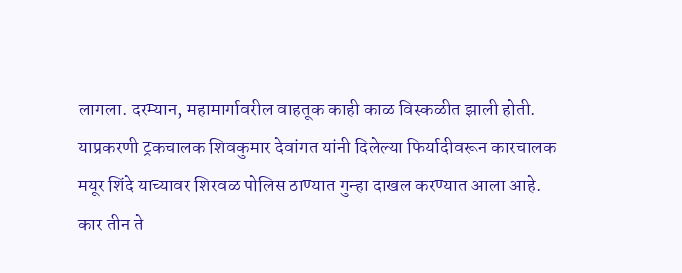लागला. दरम्यान, महामार्गावरील वाहतूक काही काळ विस्कळीत झाली होती. याप्रकरणी ट्रकचालक शिवकुमार देवांगत यांनी दिलेल्या फिर्यादीवरून कारचालक मयूर शिंदे याच्यावर शिरवळ पोलिस ठाण्यात गुन्हा दाखल करण्यात आला आहे.
कार तीन ते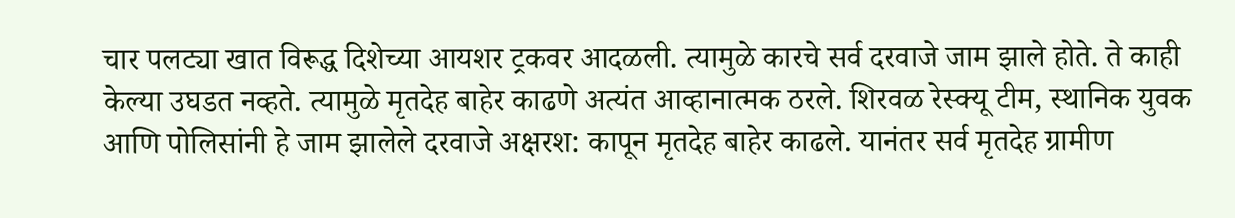चार पलट्या खात विरूद्ध दिशेच्या आयशर ट्रकवर आदळली. त्यामुळे कारचे सर्व दरवाजे जाम झाले होते. ते काही केल्या उघडत नव्हते. त्यामुळे मृतदेह बाहेर काढणे अत्यंत आव्हानात्मक ठरले. शिरवळ रेस्क्यू टीम, स्थानिक युवक आणि पोलिसांनी हे जाम झालेले दरवाजे अक्षरश: कापून मृतदेह बाहेर काढले. यानंतर सर्व मृतदेह ग्रामीण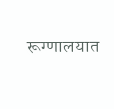रूग्णालयात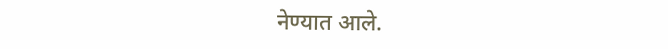नेण्यात आले.